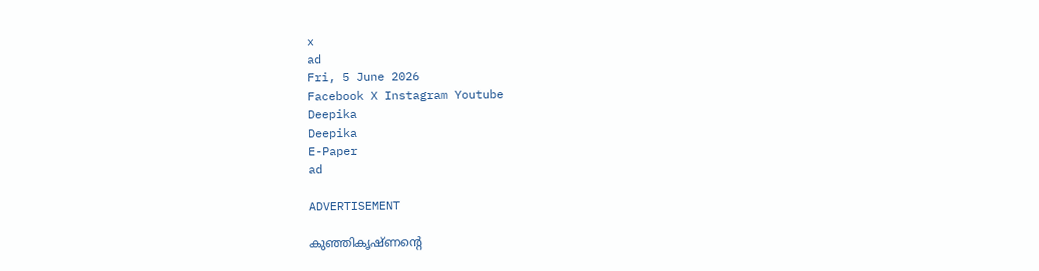x
ad
Fri, 5 June 2026
Facebook X Instagram Youtube
Deepika
Deepika
E-Paper
ad

ADVERTISEMENT

കുഞ്ഞികൃഷ്ണന്‍റെ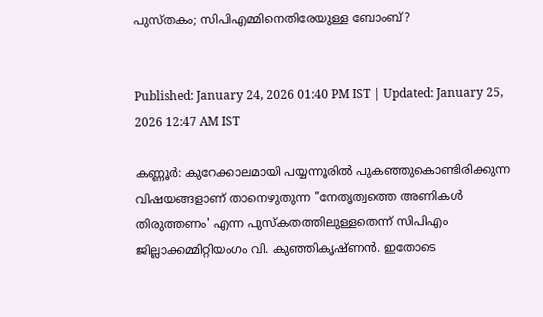പുസ്തകം; സിപിഎമ്മിനെതിരേയുള്ള ബോംബ്?


Published: January 24, 2026 01:40 PM IST | Updated: January 25, 2026 12:47 AM IST

കണ്ണൂര്‍: കുറേക്കാലമായി പയ്യന്നൂരില്‍ പുകഞ്ഞുകൊണ്ടിരിക്കുന്ന വിഷയങ്ങളാണ് താനെഴുതുന്ന "നേതൃത്വത്തെ അണികള്‍ തിരുത്തണം' എന്ന പുസ്‌കതത്തിലുള്ളതെന്ന് സിപിഎം ജില്ലാക്കമ്മിറ്റിയംഗം വി. കുഞ്ഞികൃഷ്ണന്‍. ഇതോടെ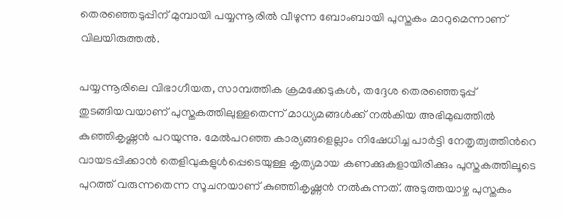തെരഞ്ഞെടുപ്പിന് മുമ്പായി പയ്യന്നൂരില്‍ വീഴുന്ന ബോംബായി പുസ്തകം മാറുമെന്നാണ് വിലയിരുത്തല്‍.

പയ്യന്നൂരിലെ വിഭാഗീയത, സാമ്പത്തിക ക്രമക്കേടുകള്‍, തദ്ദേശ തെരഞ്ഞെടുപ്പ് തുടങ്ങിയവയാണ് പുസ്തകത്തിലുള്ളതെന്ന് മാധ്യമങ്ങള്‍ക്ക് നല്‍കിയ അഭിമുഖത്തില്‍ കുഞ്ഞികൃഷ്ണന്‍ പറയുന്നു. മേല്‍പറഞ്ഞ കാര്യങ്ങളെല്ലാം നിഷേധിച്ച പാര്‍ട്ടി നേതൃത്വത്തിന്‍റെ വായടപ്പിക്കാന്‍ തെളിവുകളുള്‍പ്പെടെയുള്ള കൃത്യമായ കണക്കുകളായിരിക്കും പുസ്തകത്തിലൂടെ പുറത്ത് വരുന്നതെന്ന സൂചനയാണ് കുഞ്ഞികൃഷ്ണന്‍ നല്‍കുന്നത്. അടുത്തയാഴ്ച പുസ്തകം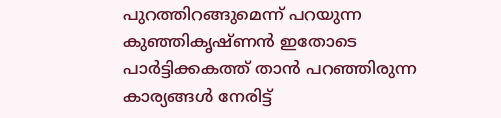പുറത്തിറങ്ങുമെന്ന് പറയുന്ന കുഞ്ഞികൃഷ്ണന്‍ ഇതോടെ പാര്‍ട്ടിക്കകത്ത് താന്‍ പറഞ്ഞിരുന്ന കാര്യങ്ങള്‍ നേരിട്ട്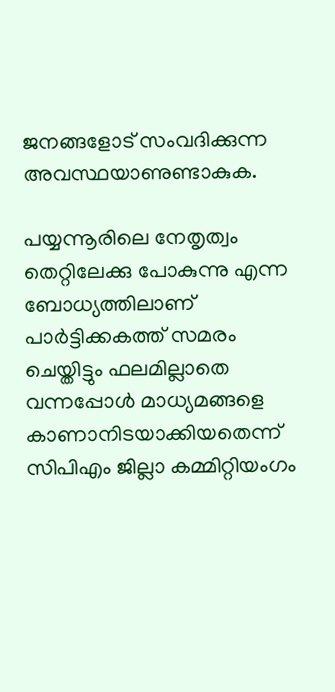ജനങ്ങളോട് സംവദിക്കുന്ന അവസ്ഥയാണുണ്ടാകുക.

പയ്യന്നൂരിലെ നേതൃത്വം തെറ്റിലേക്കു പോകുന്നു എന്ന ബോധ്യത്തിലാണ് പാര്‍ട്ടിക്കകത്ത് സമരം ചെയ്തിട്ടും ഫലമില്ലാതെ വന്നപ്പോള്‍ മാധ്യമങ്ങളെ കാണാനിടയാക്കിയതെന്ന് സിപിഎം ജില്ലാ കമ്മിറ്റിയംഗം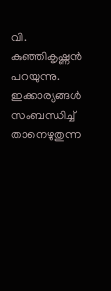വി. കുഞ്ഞികൃഷ്ണന്‍ പറയുന്നു. ഇക്കാര്യങ്ങള്‍ സംബന്ധിച്ച് താനെഴുതുന്ന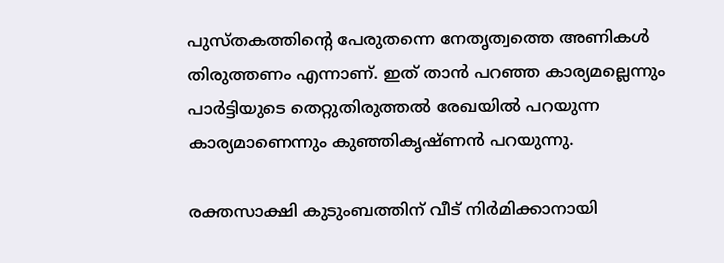പുസ്തകത്തിന്‍റെ പേരുതന്നെ നേതൃത്വത്തെ അണികള്‍ തിരുത്തണം എന്നാണ്. ഇത് താന്‍ പറഞ്ഞ കാര്യമല്ലെന്നും പാര്‍ട്ടിയുടെ തെറ്റുതിരുത്തല്‍ രേഖയില്‍ പറയുന്ന കാര്യമാണെന്നും കുഞ്ഞികൃഷ്ണന്‍ പറയുന്നു.

രക്തസാക്ഷി കുടുംബത്തിന് വീട് നിര്‍മിക്കാനായി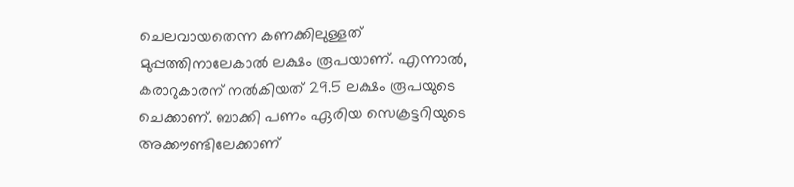ചെലവായതെന്ന കണക്കിലുള്ളത് മുപ്പത്തിനാലേകാല്‍ ലക്ഷം രൂപയാണ്. എന്നാല്‍, കരാറുകാരന് നല്‍കിയത് 29.5 ലക്ഷം രൂപയുടെ ചെക്കാണ്. ബാക്കി പണം ഏരിയ സെക്രട്ടറിയുടെ അക്കൗണ്ടിലേക്കാണ്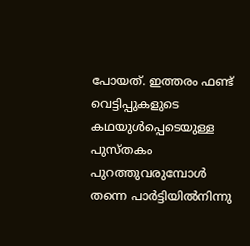പോയത്. ഇത്തരം ഫണ്ട് വെട്ടിപ്പുകളുടെ കഥയുള്‍പ്പെടെയുള്ള പുസ്തകം പുറത്തുവരുമ്പോള്‍ തന്നെ പാര്‍ട്ടിയില്‍നിന്നു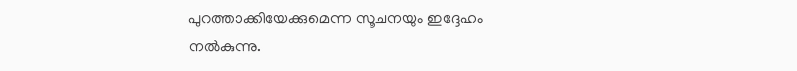പുറത്താക്കിയേക്കുമെന്ന സൂചനയും ഇദ്ദേഹം നല്‍കുന്നു.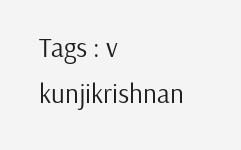Tags : v kunjikrishnan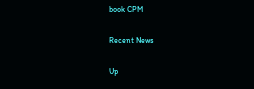book CPM

Recent News

Up